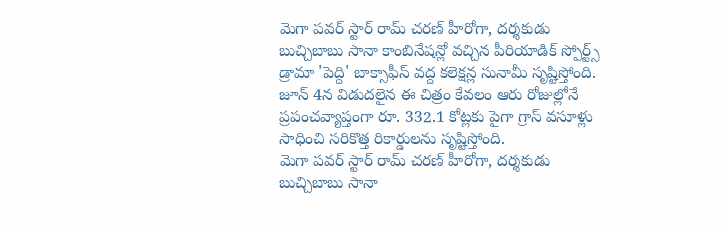మెగా పవర్ స్టార్ రామ్ చరణ్ హీరోగా, దర్శకుడు బుచ్చిబాబు సానా కాంబినేషన్లో వచ్చిన పీరియాడిక్ స్పోర్ట్స్ డ్రామా 'పెద్ది' బాక్సాఫీస్ వద్ద కలెక్షన్ల సునామీ సృష్టిస్తోంది. జూన్ 4న విడుదలైన ఈ చిత్రం కేవలం ఆరు రోజుల్లోనే ప్రపంచవ్యాప్తంగా రూ. 332.1 కోట్లకు పైగా గ్రాస్ వసూళ్లు సాధించి సరికొత్త రికార్డులను సృష్టిస్తోంది.
మెగా పవర్ స్టార్ రామ్ చరణ్ హీరోగా, దర్శకుడు బుచ్చిబాబు సానా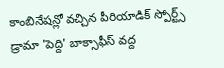కాంబినేషన్లో వచ్చిన పీరియాడిక్ స్పోర్ట్స్ డ్రామా 'పెద్ది' బాక్సాఫీస్ వద్ద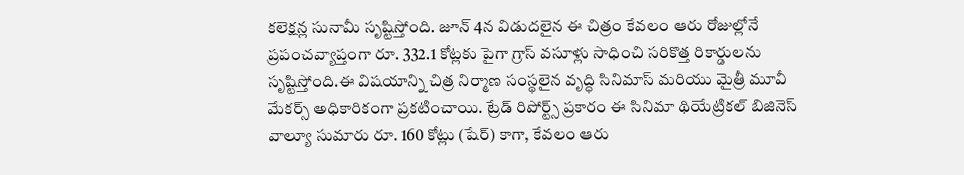కలెక్షన్ల సునామీ సృష్టిస్తోంది. జూన్ 4న విడుదలైన ఈ చిత్రం కేవలం ఆరు రోజుల్లోనే ప్రపంచవ్యాప్తంగా రూ. 332.1 కోట్లకు పైగా గ్రాస్ వసూళ్లు సాధించి సరికొత్త రికార్డులను సృష్టిస్తోంది.ఈ విషయాన్ని చిత్ర నిర్మాణ సంస్థలైన వృద్ధి సినిమాస్ మరియు మైత్రీ మూవీ మేకర్స్ అధికారికంగా ప్రకటించాయి. ట్రేడ్ రిపోర్ట్స్ ప్రకారం ఈ సినిమా థియేట్రికల్ బిజినెస్ వాల్యూ సుమారు రూ. 160 కోట్లు (షేర్) కాగా, కేవలం ఆరు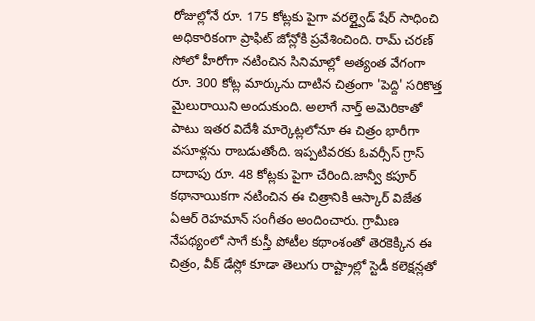రోజుల్లోనే రూ. 175 కోట్లకు పైగా వరల్డ్వైడ్ షేర్ సాధించి అధికారికంగా ప్రాఫిట్ జోన్లోకి ప్రవేశించింది. రామ్ చరణ్ సోలో హీరోగా నటించిన సినిమాల్లో అత్యంత వేగంగా రూ. 300 కోట్ల మార్కును దాటిన చిత్రంగా 'పెద్ది' సరికొత్త మైలురాయిని అందుకుంది. అలాగే నార్త్ అమెరికాతో పాటు ఇతర విదేశీ మార్కెట్లలోనూ ఈ చిత్రం భారీగా వసూళ్లను రాబడుతోంది. ఇప్పటివరకు ఓవర్సీస్ గ్రాస్ దాదాపు రూ. 48 కోట్లకు పైగా చేరింది.జాన్వీ కపూర్ కథానాయికగా నటించిన ఈ చిత్రానికి ఆస్కార్ విజేత ఏఆర్ రెహమాన్ సంగీతం అందించారు. గ్రామీణ నేపథ్యంలో సాగే కుస్తీ పోటీల కథాంశంతో తెరకెక్కిన ఈ చిత్రం, వీక్ డేస్లో కూడా తెలుగు రాష్ట్రాల్లో స్టెడీ కలెక్షన్లతో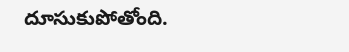దూసుకుపోతోంది.